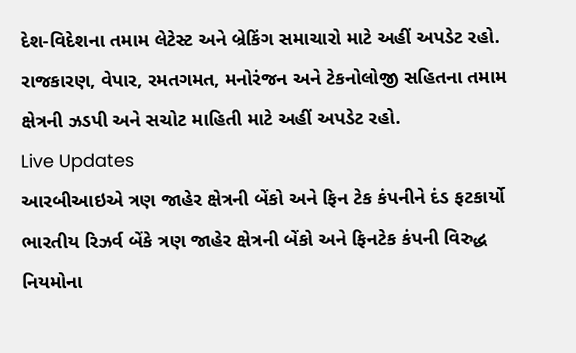દેશ-વિદેશના તમામ લેટેસ્ટ અને બ્રેકિંગ સમાચારો માટે અહીં અપડેટ રહો. રાજકારણ, વેપાર, રમતગમત, મનોરંજન અને ટેકનોલોજી સહિતના તમામ ક્ષેત્રની ઝડપી અને સચોટ માહિતી માટે અહીં અપડેટ રહો.
Live Updates
આરબીઆઇએ ત્રણ જાહેર ક્ષેત્રની બેંકો અને ફિન ટેક કંપનીને દંડ ફટકાર્યો
ભારતીય રિઝર્વ બેંકે ત્રણ જાહેર ક્ષેત્રની બેંકો અને ફિનટેક કંપની વિરુદ્ધ નિયમોના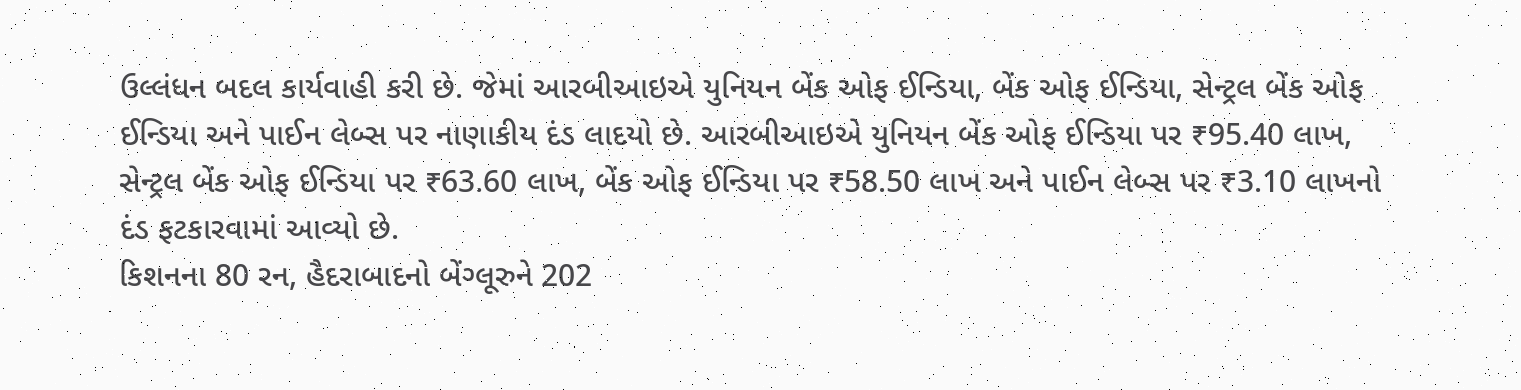ઉલ્લંધન બદલ કાર્યવાહી કરી છે. જેમાં આરબીઆઇએ યુનિયન બેંક ઓફ ઈન્ડિયા, બેંક ઓફ ઈન્ડિયા, સેન્ટ્રલ બેંક ઓફ ઈન્ડિયા અને પાઈન લેબ્સ પર નાણાકીય દંડ લાદયો છે. આરબીઆઇએ યુનિયન બેંક ઓફ ઈન્ડિયા પર ₹95.40 લાખ, સેન્ટ્રલ બેંક ઓફ ઈન્ડિયા પર ₹63.60 લાખ, બેંક ઓફ ઈન્ડિયા પર ₹58.50 લાખ અને પાઈન લેબ્સ પર ₹3.10 લાખનો દંડ ફટકારવામાં આવ્યો છે.
કિશનના 80 રન, હૈદરાબાદનો બેંગ્લૂરુને 202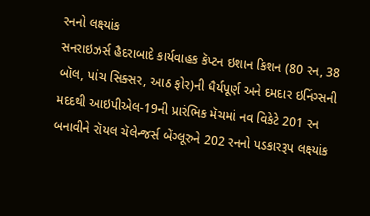રનનો લક્ષ્યાંક
સનરાઇઝર્સ હૈદરાબાદે કાર્યવાહક કૅપ્ટન ઇશાન કિશન (80 રન, 38 બૉલ, પાંચ સિક્સર, આઠ ફોર)ની ધૈર્યપૂર્ણ અને દમદાર ઇનિંગ્સની મદદથી આઇપીએલ-19ની પ્રારંભિક મૅચમાં નવ વિકેટે 201 રન બનાવીને રૉયલ ચૅલેન્જર્સ બેંગ્લૂરુને 202 રનનો પડકારરૂપ લક્ષ્યાંક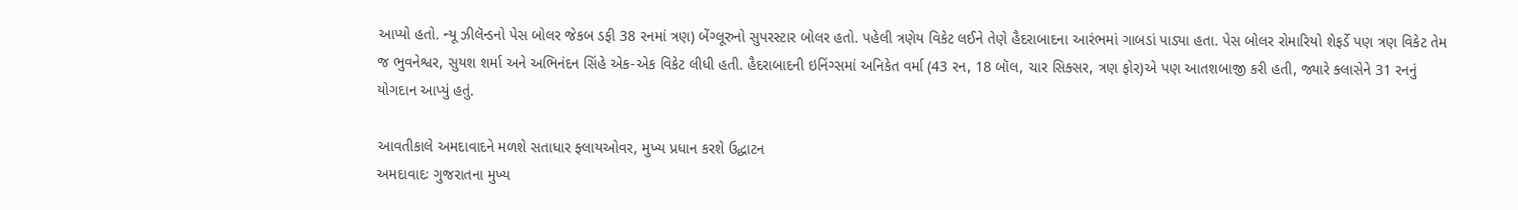આપ્યો હતો. ન્યૂ ઝીલૅન્ડનો પેસ બોલર જેકબ ડફી 38 રનમાં ત્રણ) બેંગ્લૂરુનો સુપરસ્ટાર બોલર હતો. પહેલી ત્રણેય વિકેટ લઈને તેણે હૈદરાબાદના આરંભમાં ગાબડાં પાડ્યા હતા. પેસ બોલર રોમારિયો શેફર્ડે પણ ત્રણ વિકેટ તેમ જ ભુવનેશ્વર, સુયશ શર્મા અને અભિનંદન સિંહે એક-એક વિકેટ લીધી હતી. હૈદરાબાદની ઇનિંગ્સમાં અનિકેત વર્મા (43 રન, 18 બૉલ, ચાર સિક્સર, ત્રણ ફોર)એ પણ આતશબાજી કરી હતી, જ્યારે ક્લાસેને 31 રનનું યોગદાન આપ્યું હતું.

આવતીકાલે અમદાવાદને મળશે સતાધાર ફ્લાયઓવર, મુખ્ય પ્રધાન કરશે ઉદ્ધાટન
અમદાવાદઃ ગુજરાતના મુખ્ય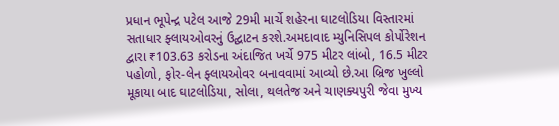પ્રધાન ભૂપેન્દ્ર પટેલ આજે 29મી માર્ચે શહેરના ઘાટલોડિયા વિસ્તારમાં સતાધાર ફ્લાયઓવરનું ઉદ્ઘાટન કરશે.અમદાવાદ મ્યુનિસિપલ કોર્પોરેશન દ્વારા ₹103.63 કરોડના અંદાજિત ખર્ચે 975 મીટર લાંબો, 16.5 મીટર પહોળો, ફોર-લેન ફ્લાયઓવર બનાવવામાં આવ્યો છે.આ બ્રિજ ખુલ્લો મૂકાયા બાદ ઘાટલોડિયા, સોલા, થલતેજ અને ચાણક્યપુરી જેવા મુખ્ય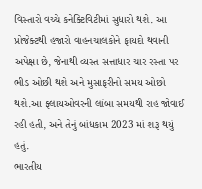વિસ્તારો વચ્ચે કનેક્ટિવિટીમાં સુધારો થશે. આ પ્રોજેક્ટથી હજારો વાહનચાલકોને ફાયદો થવાની અપેક્ષા છે, જેનાથી વ્યસ્ત સત્તાધાર ચાર રસ્તા પર ભીડ ઓછી થશે અને મુસાફરીનો સમય ઓછો થશે.આ ફ્લાયઓવરની લાંબા સમયથી રાહ જોવાઈ રહી હતી, અને તેનું બાંધકામ 2023 માં શરૂ થયું હતું.
ભારતીય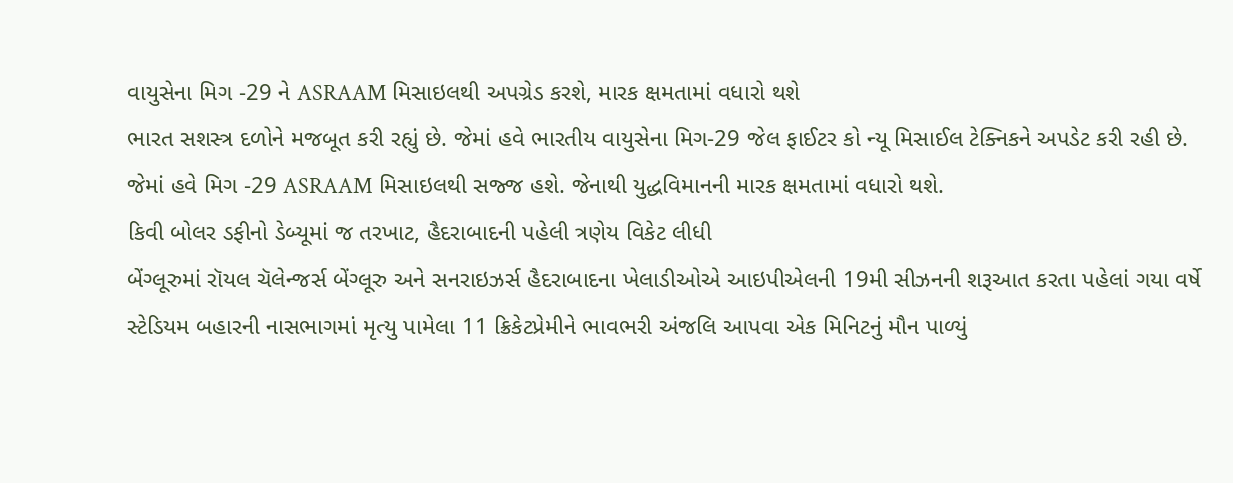વાયુસેના મિગ -29 ને ASRAAM મિસાઇલથી અપગ્રેડ કરશે, મારક ક્ષમતામાં વધારો થશે
ભારત સશસ્ત્ર દળોને મજબૂત કરી રહ્યું છે. જેમાં હવે ભારતીય વાયુસેના મિગ-29 જેલ ફાઈટર કો ન્યૂ મિસાઈલ ટેક્નિકને અપડેટ કરી રહી છે. જેમાં હવે મિગ -29 ASRAAM મિસાઇલથી સજ્જ હશે. જેનાથી યુદ્ધવિમાનની મારક ક્ષમતામાં વધારો થશે.
કિવી બોલર ડફીનો ડેબ્યૂમાં જ તરખાટ, હૈદરાબાદની પહેલી ત્રણેય વિકેટ લીધી
બેંગ્લૂરુમાં રૉયલ ચૅલેન્જર્સ બેંગ્લૂરુ અને સનરાઇઝર્સ હૈદરાબાદના ખેલાડીઓએ આઇપીએલની 19મી સીઝનની શરૂઆત કરતા પહેલાં ગયા વર્ષે સ્ટેડિયમ બહારની નાસભાગમાં મૃત્યુ પામેલા 11 ક્રિકેટપ્રેમીને ભાવભરી અંજલિ આપવા એક મિનિટનું મૌન પાળ્યું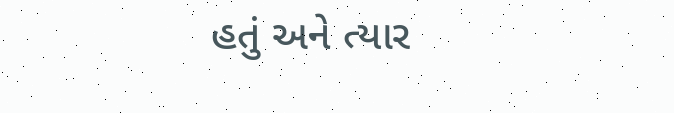હતું અને ત્યાર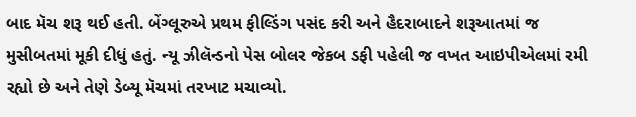બાદ મૅચ શરૂ થઈ હતી. બેંગ્લૂરુએ પ્રથમ ફીલ્ડિંગ પસંદ કરી અને હૈદરાબાદને શરૂઆતમાં જ મુસીબતમાં મૂકી દીધું હતું. ન્યૂ ઝીલૅન્ડનો પેસ બોલર જેકબ ડફી પહેલી જ વખત આઇપીએલમાં રમી રહ્યો છે અને તેણે ડેબ્યૂ મૅચમાં તરખાટ મચાવ્યો.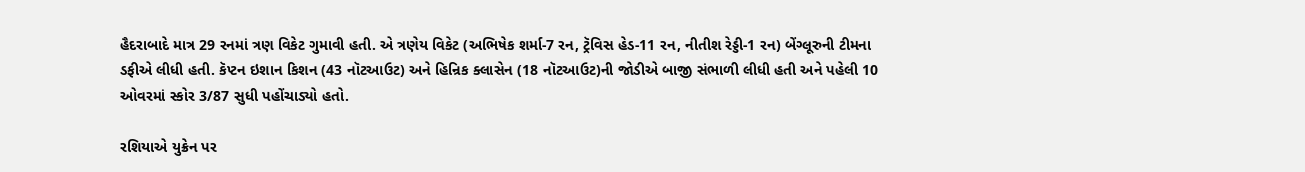હૈદરાબાદે માત્ર 29 રનમાં ત્રણ વિકેટ ગુમાવી હતી. એ ત્રણેય વિકેટ (અભિષેક શર્મા-7 રન, ટ્રૅવિસ હેડ-11 રન, નીતીશ રેડ્ડી-1 રન) બેંગ્લૂરુની ટીમના ડફીએ લીધી હતી. કૅપ્ટન ઇશાન કિશન (43 નૉટઆઉટ) અને હિન્રિક ક્લાસેન (18 નૉટઆઉટ)ની જોડીએ બાજી સંભાળી લીધી હતી અને પહેલી 10 ઓવરમાં સ્કોર 3/87 સુધી પહોંચાડ્યો હતો.

રશિયાએ યુક્રેન પર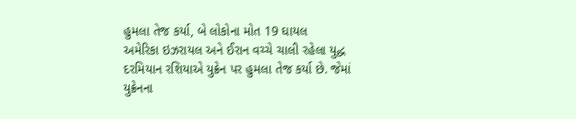હુમલા તેજ કર્યા, બે લોકોના મોત 19 ઘાયલ
અમેરિકા ઇઝરાયલ અને ઈરાન વચ્ચે ચાલી રહેલા યુદ્ધ દરમિયાન રશિયાએ યુક્રેન પર હુમલા તેજ કર્યા છે. જેમાં યુક્રેનના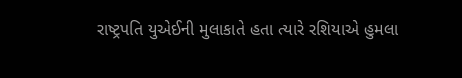રાષ્ટ્રપતિ યુએઈની મુલાકાતે હતા ત્યારે રશિયાએ હુમલા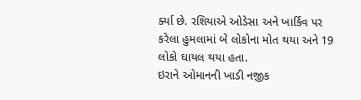ર્ક્યા છે. રશિયાએ ઓડેસા અને ખાર્કિવ પર કરેલા હુમલામાં બે લોકોના મોત થયા અને 19 લોકો ઘાયલ થયા હતા.
ઇરાને ઓમાનની ખાડી નજીક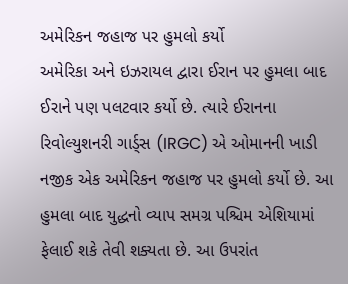અમેરિકન જહાજ પર હુમલો કર્યો
અમેરિકા અને ઇઝરાયલ દ્વારા ઈરાન પર હુમલા બાદ ઈરાને પણ પલટવાર કર્યો છે. ત્યારે ઈરાનના રિવોલ્યુશનરી ગાર્ડ્સ (IRGC) એ ઓમાનની ખાડી નજીક એક અમેરિકન જહાજ પર હુમલો કર્યો છે. આ હુમલા બાદ યુદ્ધનો વ્યાપ સમગ્ર પશ્ચિમ એશિયામાં ફેલાઈ શકે તેવી શક્યતા છે. આ ઉપરાંત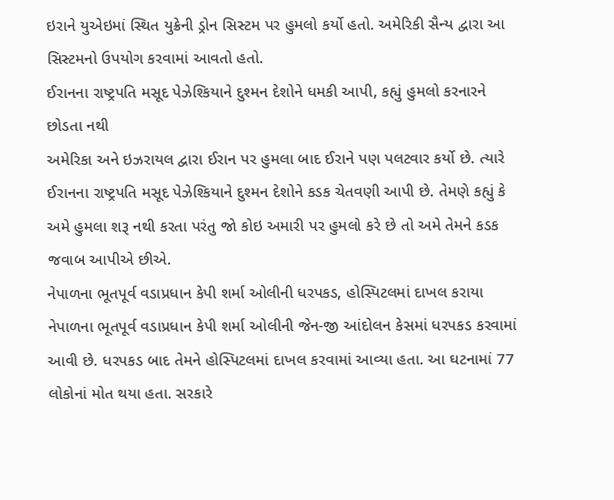ઇરાને યુએઇમાં સ્થિત યુક્રેની ડ્રોન સિસ્ટમ પર હુમલો કર્યો હતો. અમેરિકી સૈન્ય દ્વારા આ સિસ્ટમનો ઉપયોગ કરવામાં આવતો હતો.
ઈરાનના રાષ્ટ્રપતિ મસૂદ પેઝેશ્કિયાને દુશ્મન દેશોને ધમકી આપી, કહ્યું હુમલો કરનારને છોડતા નથી
અમેરિકા અને ઇઝરાયલ દ્વારા ઈરાન પર હુમલા બાદ ઈરાને પણ પલટવાર કર્યો છે. ત્યારે ઈરાનના રાષ્ટ્રપતિ મસૂદ પેઝેશ્કિયાને દુશ્મન દેશોને કડક ચેતવણી આપી છે. તેમણે કહ્યું કે અમે હુમલા શરૂ નથી કરતા પરંતુ જો કોઇ અમારી પર હુમલો કરે છે તો અમે તેમને કડક જવાબ આપીએ છીએ.
નેપાળના ભૂતપૂર્વ વડાપ્રધાન કેપી શર્મા ઓલીની ધરપકડ, હોસ્પિટલમાં દાખલ કરાયા
નેપાળના ભૂતપૂર્વ વડાપ્રધાન કેપી શર્મા ઓલીની જેન-જી આંદોલન કેસમાં ધરપકડ કરવામાં આવી છે. ધરપકડ બાદ તેમને હોસ્પિટલમાં દાખલ કરવામાં આવ્યા હતા. આ ઘટનામાં 77 લોકોનાં મોત થયા હતા. સરકારે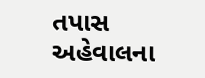તપાસ અહેવાલના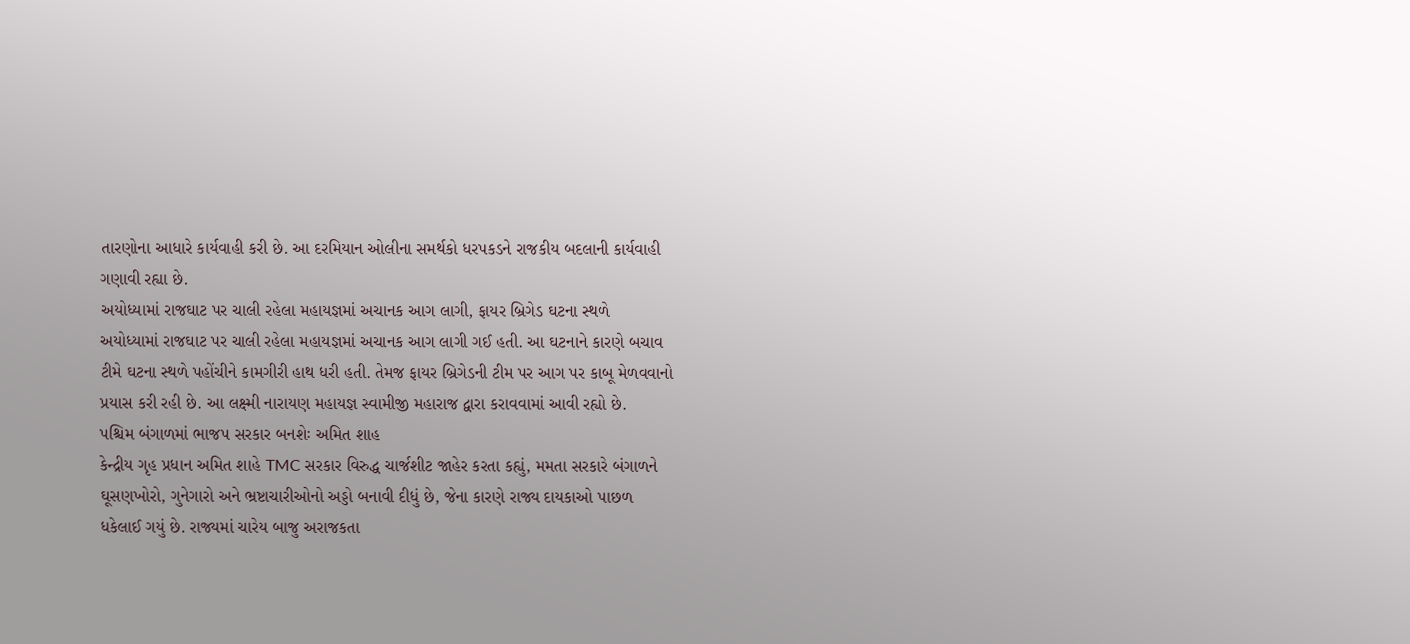તારણોના આધારે કાર્યવાહી કરી છે. આ દરમિયાન ઓલીના સમર્થકો ધરપકડને રાજકીય બદલાની કાર્યવાહી ગણાવી રહ્યા છે.
અયોધ્યામાં રાજઘાટ પર ચાલી રહેલા મહાયજ્ઞમાં અચાનક આગ લાગી, ફાયર બ્રિગેડ ઘટના સ્થળે
અયોધ્યામાં રાજઘાટ પર ચાલી રહેલા મહાયજ્ઞમાં અચાનક આગ લાગી ગઈ હતી. આ ઘટનાને કારણે બચાવ ટીમે ઘટના સ્થળે પહોંચીને કામગીરી હાથ ધરી હતી. તેમજ ફાયર બ્રિગેડની ટીમ પર આગ પર કાબૂ મેળવવાનો પ્રયાસ કરી રહી છે. આ લક્ષ્મી નારાયણ મહાયજ્ઞ સ્વામીજી મહારાજ દ્વારા કરાવવામાં આવી રહ્યો છે.
પશ્ચિમ બંગાળમાં ભાજપ સરકાર બનશેઃ અમિત શાહ
કેન્દ્રીય ગૃહ પ્રધાન અમિત શાહે TMC સરકાર વિરુદ્ધ ચાર્જશીટ જાહેર કરતા કહ્યું, મમતા સરકારે બંગાળને ઘૂસણખોરો, ગુનેગારો અને ભ્રષ્ટાચારીઓનો અડ્ડો બનાવી દીધું છે, જેના કારણે રાજ્ય દાયકાઓ પાછળ ધકેલાઈ ગયું છે. રાજ્યમાં ચારેય બાજુ અરાજકતા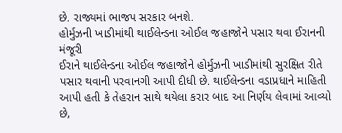છે. રાજ્યમાં ભાજપ સરકાર બનશે.
હોર્મુઝની ખાડીમાંથી થાઈલેન્ડના ઓઈલ જહાજોને પસાર થવા ઈરાનની મંજૂરી
ઈરાને થાઈલેન્ડના ઓઈલ જહાજોને હોર્મુઝની ખાડીમાંથી સુરક્ષિત રીતે પસાર થવાની પરવાનગી આપી દીધી છે. થાઈલેન્ડના વડાપ્રધાને માહિતી આપી હતી કે તેહરાન સાથે થયેલા કરાર બાદ આ નિર્ણય લેવામાં આવ્યો છે,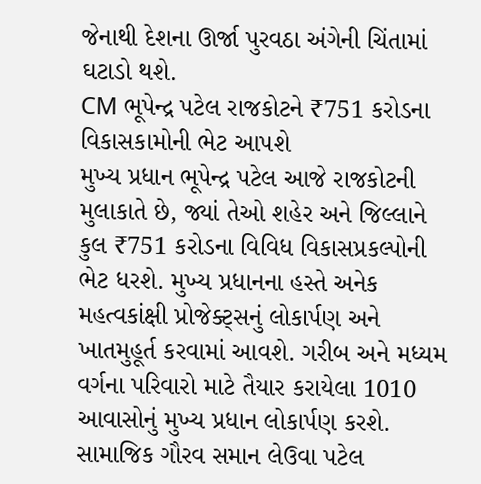જેનાથી દેશના ઊર્જા પુરવઠા અંગેની ચિંતામાં ઘટાડો થશે.
CM ભૂપેન્દ્ર પટેલ રાજકોટને ₹751 કરોડના વિકાસકામોની ભેટ આપશે
મુખ્ય પ્રધાન ભૂપેન્દ્ર પટેલ આજે રાજકોટની મુલાકાતે છે, જ્યાં તેઓ શહેર અને જિલ્લાને કુલ ₹751 કરોડના વિવિધ વિકાસપ્રકલ્પોની ભેટ ધરશે. મુખ્ય પ્રધાનના હસ્તે અનેક મહત્વકાંક્ષી પ્રોજેક્ટ્સનું લોકાર્પણ અને ખાતમુહૂર્ત કરવામાં આવશે. ગરીબ અને મધ્યમ વર્ગના પરિવારો માટે તૈયાર કરાયેલા 1010 આવાસોનું મુખ્ય પ્રધાન લોકાર્પણ કરશે. સામાજિક ગૌરવ સમાન લેઉવા પટેલ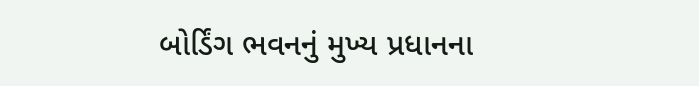બોર્ડિંગ ભવનનું મુખ્ય પ્રધાનના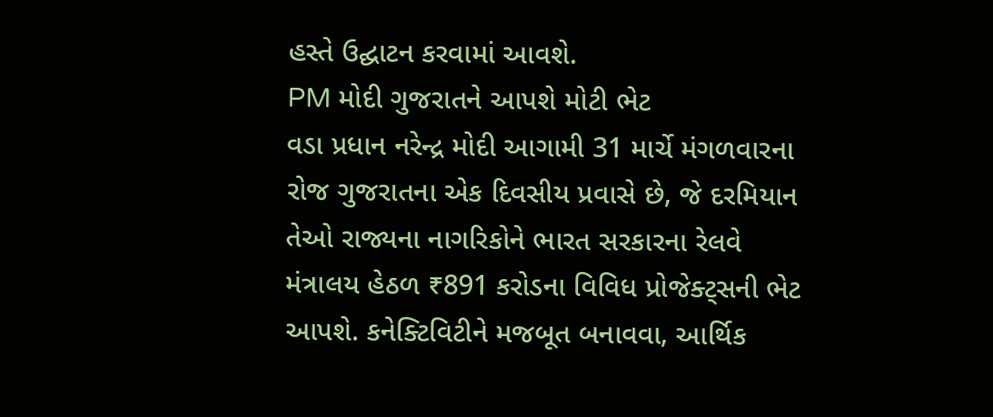હસ્તે ઉદ્ઘાટન કરવામાં આવશે.
PM મોદી ગુજરાતને આપશે મોટી ભેટ
વડા પ્રધાન નરેન્દ્ર મોદી આગામી 31 માર્ચે મંગળવારના રોજ ગુજરાતના એક દિવસીય પ્રવાસે છે, જે દરમિયાન તેઓ રાજ્યના નાગરિકોને ભારત સરકારના રેલવે મંત્રાલય હેઠળ ₹891 કરોડના વિવિધ પ્રોજેક્ટ્સની ભેટ આપશે. કનેક્ટિવિટીને મજબૂત બનાવવા, આર્થિક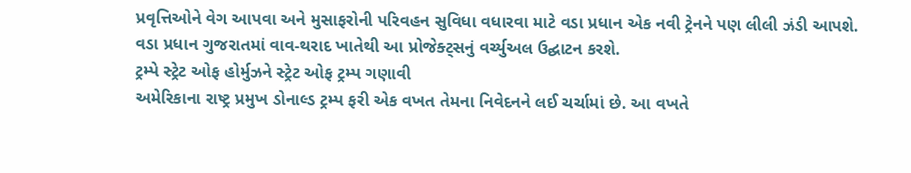પ્રવૃત્તિઓને વેગ આપવા અને મુસાફરોની પરિવહન સુવિધા વધારવા માટે વડા પ્રધાન એક નવી ટ્રેનને પણ લીલી ઝંડી આપશે. વડા પ્રધાન ગુજરાતમાં વાવ-થરાદ ખાતેથી આ પ્રોજેક્ટ્સનું વર્ચ્યુઅલ ઉદ્ઘાટન કરશે.
ટ્રમ્પે સ્ટ્રેટ ઓફ હોર્મુઝને સ્ટ્રેટ ઓફ ટ્રમ્પ ગણાવી
અમેરિકાના રાષ્ટ્ર પ્રમુખ ડોનાલ્ડ ટ્રમ્પ ફરી એક વખત તેમના નિવેદનને લઈ ચર્ચામાં છે. આ વખતે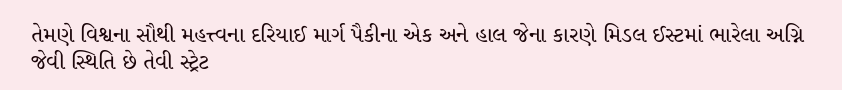તેમણે વિશ્વના સૌથી મહત્ત્વના દરિયાઈ માર્ગ પૈકીના એક અને હાલ જેના કારણે મિડલ ઈસ્ટમાં ભારેલા અગ્નિ જેવી સ્થિતિ છે તેવી સ્ટ્રેટ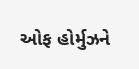ઓફ હોર્મુઝને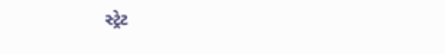સ્ટ્રેટ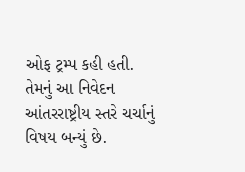ઓફ ટ્રમ્પ કહી હતી. તેમનું આ નિવેદન આંતરરાષ્ટ્રીય સ્તરે ચર્ચાનું વિષય બન્યું છે.